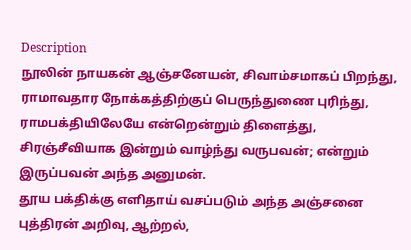Description
நூலின் நாயகன் ஆஞ்சனேயன், சிவாம்சமாகப் பிறந்து, ராமாவதார நோக்கத்திற்குப் பெருந்துணை புரிந்து, ராமபக்தியிலேயே என்றென்றும் திளைத்து, சிரஞ்சீவியாக இன்றும் வாழ்ந்து வருபவன்; என்றும் இருப்பவன் அந்த அனுமன்.
தூய பக்திக்கு எளிதாய் வசப்படும் அந்த அஞ்சனை புத்திரன் அறிவு, ஆற்றல்,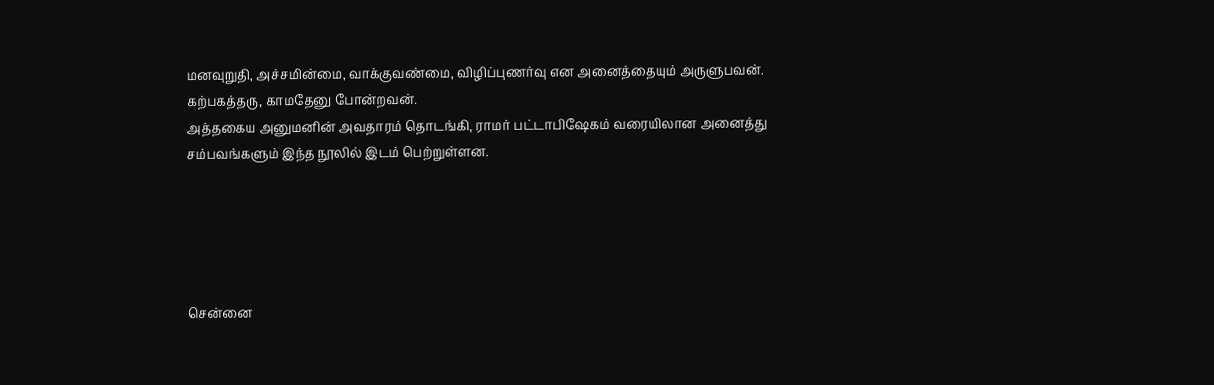மனவுறுதி, அச்சமின்மை, வாக்குவண்மை, விழிப்புணர்வு என அனைத்தையும் அருளுபவன். கற்பகத்தரு, காமதேனு போன்றவன்.
அத்தகைய அனுமனின் அவதாரம் தொடங்கி, ராமர் பட்டாபிஷேகம் வரையிலான அனைத்து சம்பவங்களும் இந்த நூலில் இடம் பெற்றுள்ளன.





சென்னை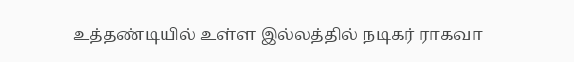உத்தண்டியில் உள்ள இல்லத்தில் நடிகர் ராகவா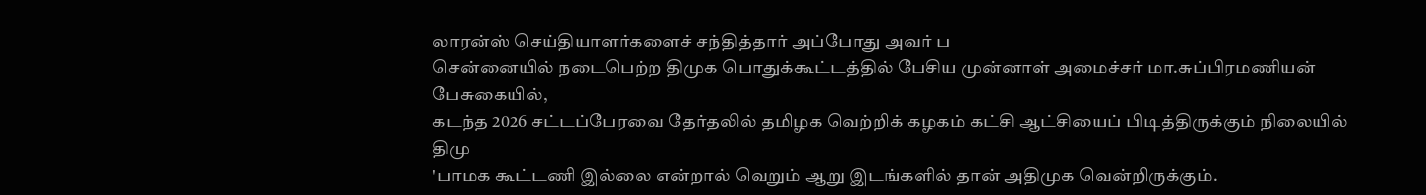லாரன்ஸ் செய்தியாளர்களைச் சந்தித்தார் அப்போது அவர் ப
சென்னையில் நடைபெற்ற திமுக பொதுக்கூட்டத்தில் பேசிய முன்னாள் அமைச்சர் மா.சுப்பிரமணியன் பேசுகையில்,
கடந்த 2026 சட்டப்பேரவை தேர்தலில் தமிழக வெற்றிக் கழகம் கட்சி ஆட்சியைப் பிடித்திருக்கும் நிலையில் திமு
'பாமக கூட்டணி இல்லை என்றால் வெறும் ஆறு இடங்களில் தான் அதிமுக வென்றிருக்கும்.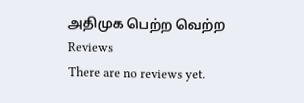அதிமுக பெற்ற வெற்ற
Reviews
There are no reviews yet.